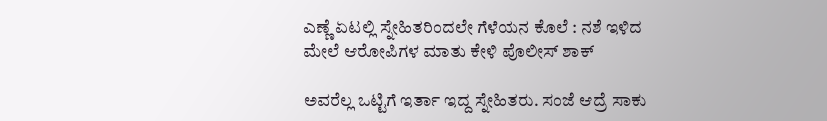ಎಣ್ಣೆ ಏಟಲ್ಲಿ ಸ್ನೇಹಿತರಿಂದಲೇ ಗೆಳೆಯನ ಕೊಲೆ : ನಶೆ ಇಳಿದ ಮೇಲೆ ಆರೋಪಿಗಳ ಮಾತು ಕೇಳಿ ಪೊಲೀಸ್‌ ಶಾಕ್‌

ಅವರೆಲ್ಲ ಒಟ್ಟಿಗೆ ಇರ್ತಾ ಇದ್ದ ಸ್ನೇಹಿತರು. ಸಂಜೆ ಆದ್ರೆ ಸಾಕು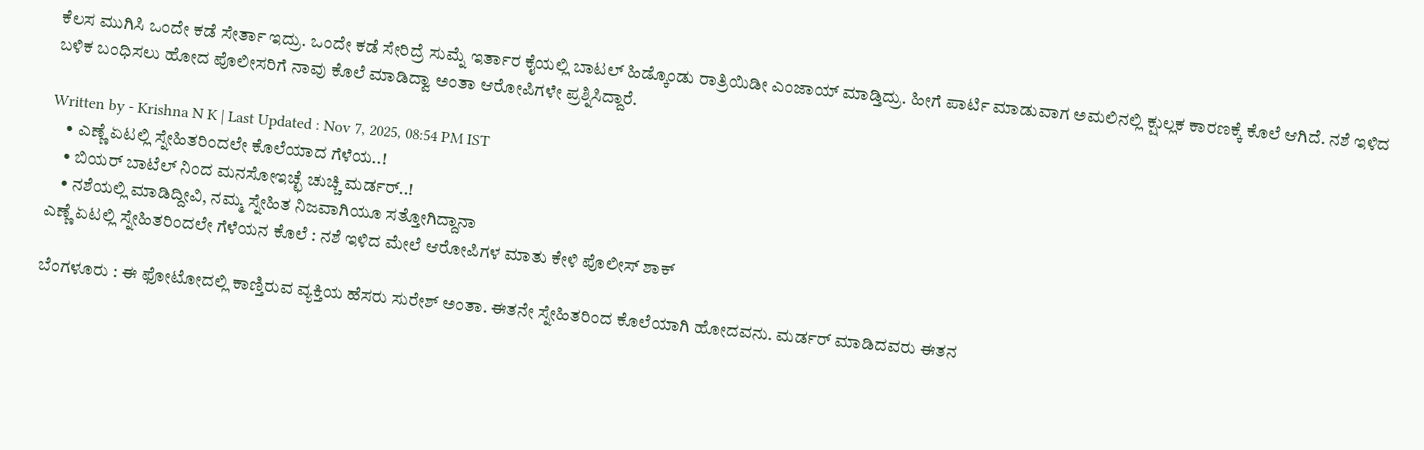ಕೆಲಸ ಮುಗಿಸಿ ಒಂದೇ ಕಡೆ ಸೇರ್ತಾ ಇದ್ರು. ಒಂದೇ ಕಡೆ ಸೇರಿದ್ರೆ ಸುಮ್ನೆ ಇರ್ತಾರ ಕೈಯಲ್ಲಿ ಬಾಟಲ್ ಹಿಡ್ಕೊಂಡು ರಾತ್ರಿಯಿಡೀ ಎಂಜಾಯ್ ಮಾಡ್ತಿದ್ರು. ಹೀಗೆ ಪಾರ್ಟಿ ಮಾಡುವಾಗ ಅಮಲಿನಲ್ಲಿ ಕ್ಷುಲ್ಲಕ ಕಾರಣಕ್ಕೆ ಕೊಲೆ ಆಗಿದೆ. ನಶೆ ಇಳಿದ ಬಳಿಕ ಬಂಧಿಸಲು ಹೋದ ಪೊಲೀಸರಿಗೆ ನಾವು ಕೊಲೆ ಮಾಡಿದ್ವಾ ಅಂತಾ‌ ಆರೋಪಿಗಳೇ ಪ್ರಶ್ನಿಸಿದ್ದಾರೆ.

Written by - Krishna N K | Last Updated : Nov 7, 2025, 08:54 PM IST
    • ಎಣ್ಣೆ ಏಟಲ್ಲಿ ಸ್ನೇಹಿತರಿಂದಲೇ ಕೊಲೆಯಾದ ಗೆಳೆಯ..!
    • ಬಿಯರ್ ಬಾಟೆಲ್ ನಿಂದ ಮನಸೋಇಚ್ಛೆ ಚುಚ್ಚಿ ಮರ್ಡರ್..!
    • ನಶೆಯಲ್ಲಿ ಮಾಡಿದ್ದೀವಿ, ನಮ್ಮ ಸ್ನೇಹಿತ ನಿಜವಾಗಿಯೂ ಸತ್ತೋಗಿದ್ದಾನಾ
ಎಣ್ಣೆ ಏಟಲ್ಲಿ ಸ್ನೇಹಿತರಿಂದಲೇ ಗೆಳೆಯನ ಕೊಲೆ : ನಶೆ ಇಳಿದ ಮೇಲೆ ಆರೋಪಿಗಳ ಮಾತು ಕೇಳಿ ಪೊಲೀಸ್‌ ಶಾಕ್‌

ಬೆಂಗಳೂರು : ಈ ಫೋಟೋದಲ್ಲಿ ಕಾಣ್ತಿರುವ ವ್ಯಕ್ತಿಯ ಹೆಸರು ಸುರೇಶ್ ಅಂತಾ. ಈತನೇ ಸ್ನೇಹಿತರಿಂದ ಕೊಲೆಯಾಗಿ ಹೋದವನು. ಮರ್ಡರ್ ಮಾಡಿದವರು ಈತನ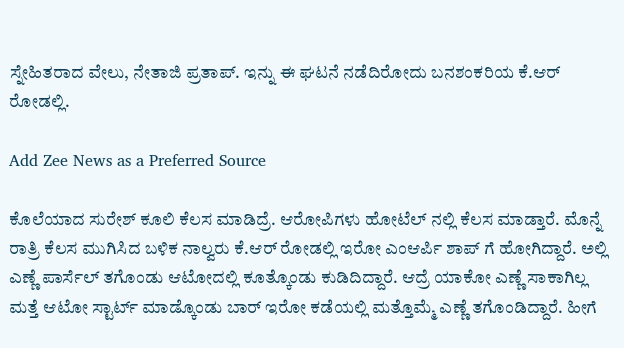ಸ್ನೇಹಿತರಾದ ವೇಲು, ನೇತಾಜಿ ಪ್ರತಾಪ್. ಇನ್ನು ಈ ಘಟನೆ ನಡೆದಿರೋದು ಬನಶಂಕರಿಯ ಕೆ.ಆರ್ ರೋಡಲ್ಲಿ.

Add Zee News as a Preferred Source

ಕೊಲೆಯಾದ ಸುರೇಶ್ ಕೂಲಿ ಕೆಲಸ ಮಾಡಿದ್ರೆ. ಆರೋಪಿಗಳು ಹೋಟೆಲ್ ನಲ್ಲಿ ಕೆಲಸ ಮಾಡ್ತಾರೆ. ಮೊನ್ನೆ ರಾತ್ರಿ ಕೆಲಸ ಮುಗಿಸಿದ ಬಳಿಕ ನಾಲ್ವರು ಕೆ.ಆರ್ ರೋಡಲ್ಲಿ ಇರೋ ಎಂಆರ್ಪಿ ಶಾಪ್ ಗೆ ಹೋಗಿದ್ದಾರೆ. ಅಲ್ಲಿ ಎಣ್ಣೆ ಪಾರ್ಸೆಲ್ ತಗೊಂಡು ಆಟೋದಲ್ಲಿ ಕೂತ್ಕೊಂಡು ಕುಡಿದಿದ್ದಾರೆ. ಆದ್ರೆ ಯಾಕೋ ಎಣ್ಣೆ ಸಾಕಾಗಿಲ್ಲ ಮತ್ತೆ ಆಟೋ ಸ್ಟಾರ್ಟ್ ಮಾಡ್ಕೊಂಡು ಬಾರ್ ಇರೋ ಕಡೆಯಲ್ಲಿ ಮತ್ತೊಮ್ಮೆ ಎಣ್ಣೆ ತಗೊಂಡಿದ್ದಾರೆ‌. ಹೀಗೆ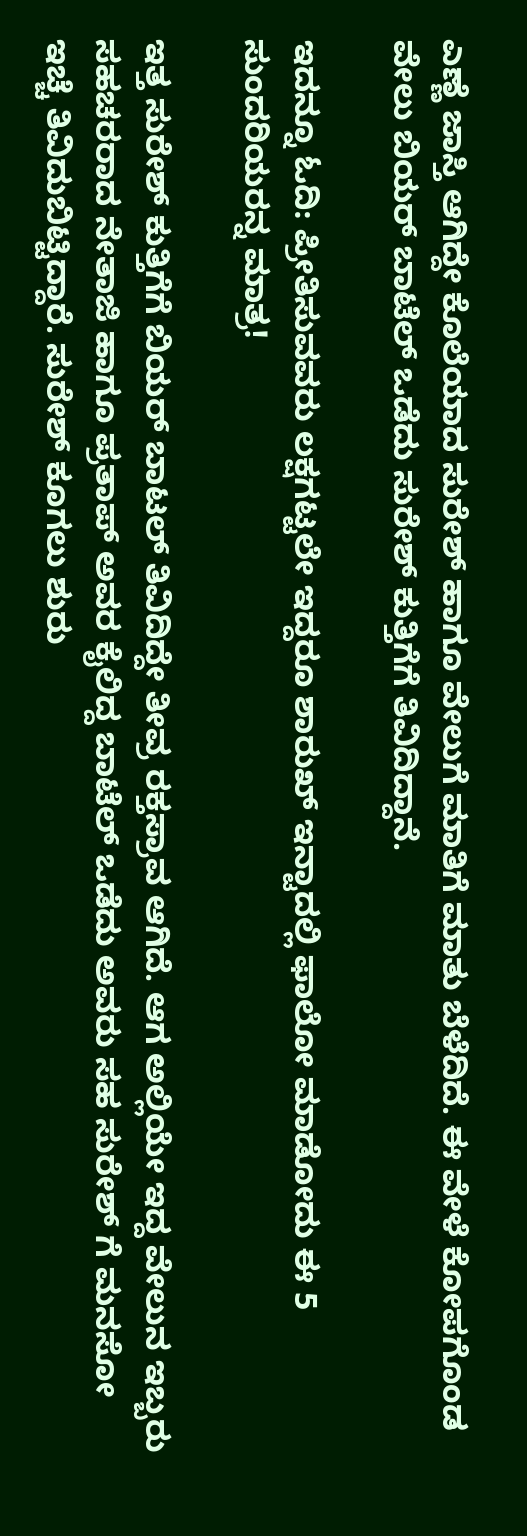ಎಣ್ಣೆ ಜಾಸ್ತಿ ಆಗಿದ್ದೇ ಕೊಲೆಯಾದ ಸುರೇಶ್ ಹಾಗೂ ವೇಲುಗೆ ಮಾತಿಗೆ ಮಾತು ಬೆಳೆದಿದೆ‌. ಈ ವೇಳೆ ಕೋಪಗೊಂಡ ವೇಲು ಬಿಯರ್ ಬಾಟೆಲ್ ಒಡೆದು ಸುರೇಶ್ ಕುತ್ತಿಗೆಗೆ ತಿವಿದಿದ್ದಾನೆ.

ಇದನ್ನೂ ಓದಿ: ಪ್ರೀತಿಸುವವರು ಲಕ್ಷಗಟ್ಟಲೇ ಇದ್ದರೂ ಶಾರುಖ್‌ ಇನ್ಟಾದಲ್ಲಿ ಫಾಲೋ ಮಾಡೋದು ಈ 5 ಸುಂದರಿಯರನ್ನ ಮಾತ್ರ!

ಇತ್ತ ಸುರೇಶ್ ಕುತ್ತಿಗೆಗೆ ಬಿಯರ್ ಬಾಟಲ್ ತಿವಿದಿದ್ದೇ ತೀವ್ರ ರಕ್ತಸ್ರಾವ ಆಗಿದೆ‌‌. ಆಗ ಅಲ್ಲಿಯೇ ಇದ್ದ ವೇಲುನ ಇಬ್ಬರು ಸಹಚರರಾದ ನೇತಾಜಿ ಹಾಗೂ ಪ್ರತಾಪ್ ಅವರ ಕೈಲಿದ್ದ ಬಾಟೆಲ್ ಒಡೆದು ಅವರು ಸಹ ಸುರೇಶ್ ಗೆ ಮನಸೋ ಇಚ್ಚೆ ತಿವಿದುಬಿಟ್ಟಿದ್ದಾರೆ. ಸುರೇಶ್ ಕೂಗಲು ಶುರು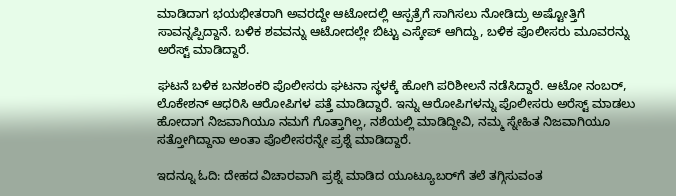ಮಾಡಿದಾಗ ಭಯಭೀತರಾಗಿ ಅವರದ್ದೇ ಆಟೋದಲ್ಲಿ ಆಸ್ಪತ್ರೆಗೆ ಸಾಗಿಸಲು ನೋಡಿದ್ರು ಅಷ್ಟೋತ್ತಿಗೆ ಸಾವನ್ನಪ್ಪಿದ್ದಾನೆ. ಬಳಿಕ ಶವವನ್ನು ಆಟೋದಲ್ಲೇ ಬಿಟ್ಟು ಎಸ್ಕೇಪ್ ಆಗಿದ್ದು, ಬಳಿಕ ಪೊಲೀಸರು ಮೂವರನ್ನು ಅರೆಸ್ಟ್ ಮಾಡಿದ್ದಾರೆ.

ಘಟನೆ ಬಳಿಕ ಬನಶಂಕರಿ ಪೊಲೀಸರು ಘಟನಾ ಸ್ಥಳಕ್ಕೆ ಹೋಗಿ ಪರಿಶೀಲನೆ ನಡೆಸಿದ್ದಾರೆ. ಆಟೋ ನಂಬರ್, ಲೊಕೇಶನ್ ಆಧರಿಸಿ ಆರೋಪಿಗಳ ಪತ್ತೆ ಮಾಡಿದ್ದಾರೆ. ಇನ್ನು ಆರೋಪಿಗಳನ್ನು ಪೊಲೀಸರು ಅರೆಸ್ಟ್ ಮಾಡಲು ಹೋದಾಗ ನಿಜವಾಗಿಯೂ ನಮಗೆ ಗೊತ್ತಾಗಿಲ್ಲ, ನಶೆಯಲ್ಲಿ ಮಾಡಿದ್ದೀವಿ, ನಮ್ಮ ಸ್ನೇಹಿತ ನಿಜವಾಗಿಯೂ ಸತ್ತೋಗಿದ್ದಾನಾ ಅಂತಾ ಪೊಲೀಸರನ್ನೇ ಪ್ರಶ್ನೆ ಮಾಡಿದ್ದಾರೆ.

ಇದನ್ನೂ ಓದಿ: ದೇಹದ ವಿಚಾರವಾಗಿ ಪ್ರಶ್ನೆ ಮಾಡಿದ ಯೂಟ್ಯೂಬರ್‌ಗೆ ತಲೆ ತಗ್ಗಿಸುವಂತ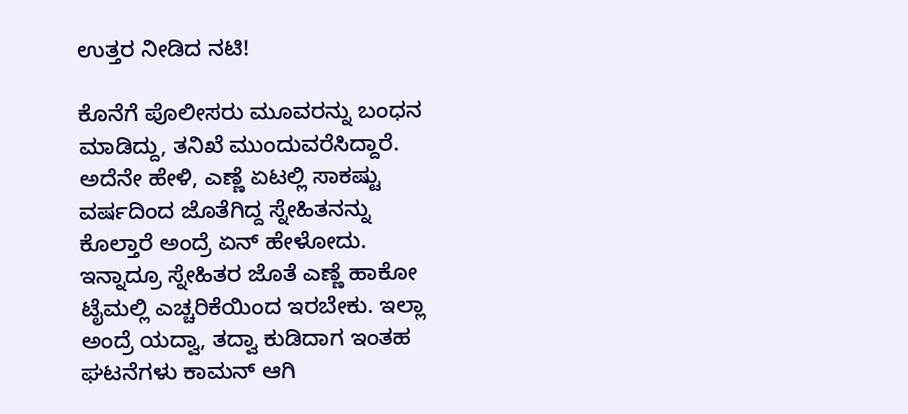ಉತ್ತರ ನೀಡಿದ ನಟಿ!

ಕೊನೆಗೆ ಪೊಲೀಸರು ಮೂವರನ್ನು ಬಂಧನ‌ ಮಾಡಿದ್ದು, ತನಿಖೆ ಮುಂದುವರೆಸಿದ್ದಾರೆ. ಅದೆನೇ ಹೇಳಿ, ಎಣ್ಣೆ ಏಟಲ್ಲಿ ಸಾಕಷ್ಟು ವರ್ಷದಿಂದ ಜೊತೆಗಿದ್ದ ಸ್ನೇಹಿತನನ್ನು ಕೊಲ್ತಾರೆ ಅಂದ್ರೆ ಏನ್ ಹೇಳೋದು. ಇನ್ನಾದ್ರೂ ಸ್ನೇಹಿತರ ಜೊತೆ ಎಣ್ಣೆ ಹಾಕೋ ಟೈಮಲ್ಲಿ ಎಚ್ಚರಿಕೆಯಿಂದ ಇರಬೇಕು. ಇಲ್ಲಾ ಅಂದ್ರೆ ಯದ್ವಾ, ತದ್ವಾ ಕುಡಿದಾಗ ಇಂತಹ ಘಟನೆಗಳು ಕಾಮನ್ ಆಗಿ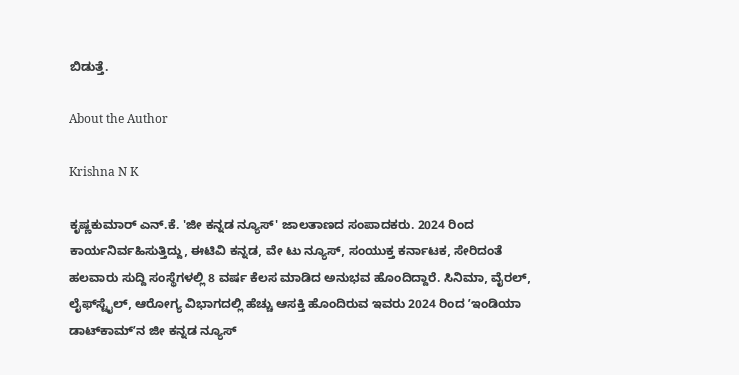ಬಿಡುತ್ತೆ.

About the Author

Krishna N K

ಕೃಷ್ಣಕುಮಾರ್‌ ಎನ್‌.ಕೆ. 'ಜೀ ಕನ್ನಡ ನ್ಯೂಸ್‌' ಜಾಲತಾಣದ ಸಂಪಾದಕರು. 2024 ರಿಂದ ಕಾರ್ಯನಿರ್ವಹಿಸುತ್ತಿದ್ದು, ಈಟಿವಿ ಕನ್ನಡ, ವೇ ಟು ನ್ಯೂಸ್‌, ಸಂಯುಕ್ತ ಕರ್ನಾಟಕ, ಸೇರಿದಂತೆ ಹಲವಾರು ಸುದ್ದಿ ಸಂಸ್ಥೆಗಳಲ್ಲಿ 8 ವರ್ಷ ಕೆಲಸ ಮಾಡಿದ ಅನುಭವ ಹೊಂದಿದ್ದಾರೆ. ಸಿನಿಮಾ, ವೈರಲ್‌, ಲೈಫ್‌ಸ್ಟೈಲ್‌, ಆರೋಗ್ಯ ವಿಭಾಗದಲ್ಲಿ ಹೆಚ್ಚು ಆಸಕ್ತಿ ಹೊಂದಿರುವ ಇವರು 2024 ರಿಂದ ʼಇಂಡಿಯಾ ಡಾಟ್‌ಕಾಮ್‌ʼನ ಜೀ ಕನ್ನಡ ನ್ಯೂಸ್‌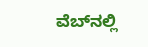ವೆಬ್‌ನಲ್ಲಿ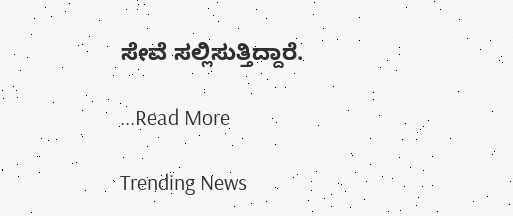ಸೇವೆ ಸಲ್ಲಿಸುತ್ತಿದ್ದಾರೆ.

...Read More

Trending News